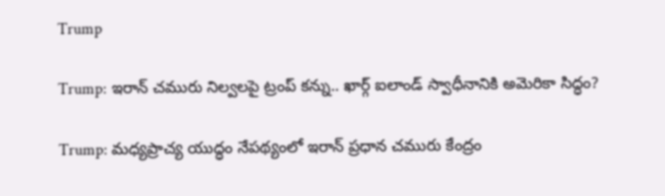Trump

Trump: ఇరాన్ చమురు నిల్వలపై ట్రంప్ కన్ను.. ఖార్గ్ ఐలాండ్ స్వాధీనానికి అమెరికా సిద్ధం?

Trump: మధ్యప్రాచ్య యుద్ధం నేపథ్యంలో ఇరాన్ ప్రధాన చమురు కేంద్రం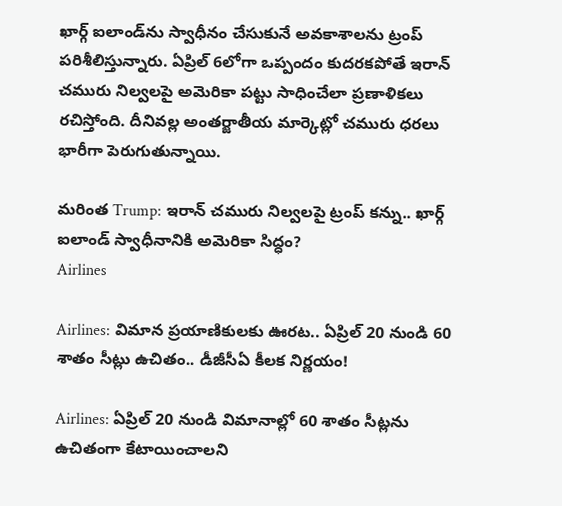ఖార్గ్ ఐలాండ్‌ను స్వాధీనం చేసుకునే అవకాశాలను ట్రంప్ పరిశీలిస్తున్నారు. ఏప్రిల్ 6లోగా ఒప్పందం కుదరకపోతే ఇరాన్ చమురు నిల్వలపై అమెరికా పట్టు సాధించేలా ప్రణాళికలు రచిస్తోంది. దీనివల్ల అంతర్జాతీయ మార్కెట్లో చమురు ధరలు భారీగా పెరుగుతున్నాయి.

మరింత Trump: ఇరాన్ చమురు నిల్వలపై ట్రంప్ కన్ను.. ఖార్గ్ ఐలాండ్ స్వాధీనానికి అమెరికా సిద్ధం?
Airlines

Airlines: విమాన ప్రయాణికులకు ఊరట.. ఏప్రిల్ 20 నుండి 60 శాతం సీట్లు ఉచితం.. డీజీసీఏ కీలక నిర్ణయం!

Airlines: ఏప్రిల్ 20 నుండి విమానాల్లో 60 శాతం సీట్లను ఉచితంగా కేటాయించాలని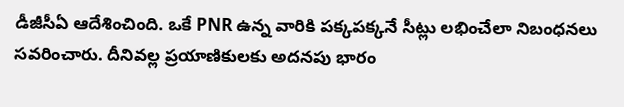డీజీసీఏ ఆదేశించింది. ఒకే PNR ఉన్న వారికి పక్కపక్కనే సీట్లు లభించేలా నిబంధనలు సవరించారు. దీనివల్ల ప్రయాణికులకు అదనపు భారం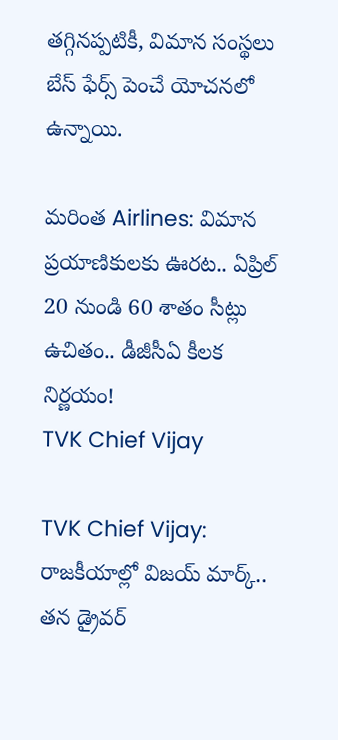తగ్గినప్పటికీ, విమాన సంస్థలు బేస్ ఫేర్స్ పెంచే యోచనలో ఉన్నాయి.

మరింత Airlines: విమాన ప్రయాణికులకు ఊరట.. ఏప్రిల్ 20 నుండి 60 శాతం సీట్లు ఉచితం.. డీజీసీఏ కీలక నిర్ణయం!
TVK Chief Vijay

TVK Chief Vijay: రాజకీయాల్లో విజయ్ మార్క్.. తన డ్రైవర్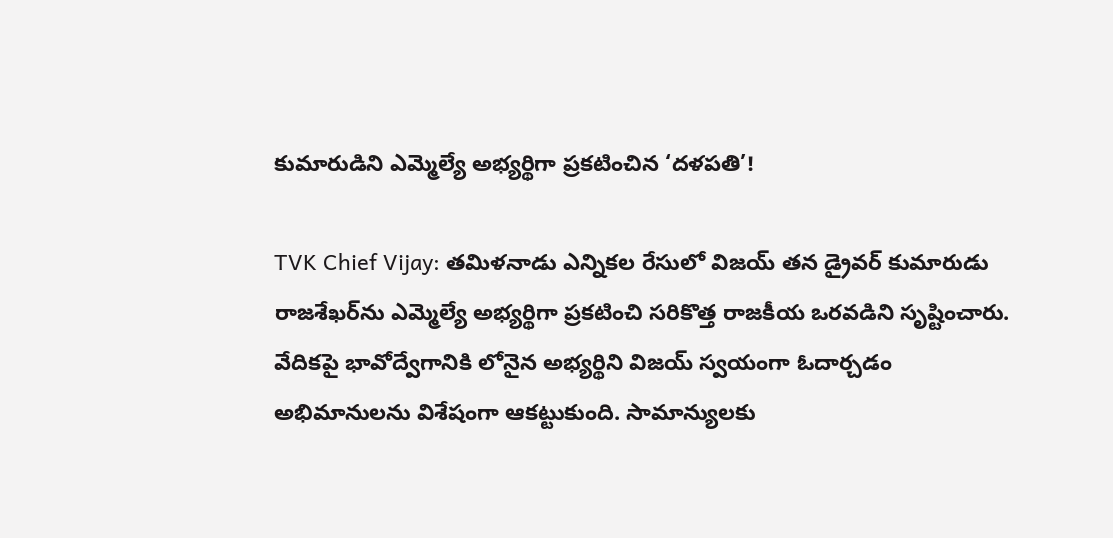కుమారుడిని ఎమ్మెల్యే అభ్యర్థిగా ప్రకటించిన ‘దళపతి’!

TVK Chief Vijay: తమిళనాడు ఎన్నికల రేసులో విజయ్ తన డ్రైవర్ కుమారుడు రాజశేఖర్‌ను ఎమ్మెల్యే అభ్యర్థిగా ప్రకటించి సరికొత్త రాజకీయ ఒరవడిని సృష్టించారు. వేదికపై భావోద్వేగానికి లోనైన అభ్యర్థిని విజయ్ స్వయంగా ఓదార్చడం అభిమానులను విశేషంగా ఆకట్టుకుంది. సామాన్యులకు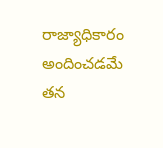రాజ్యాధికారం అందించడమే తన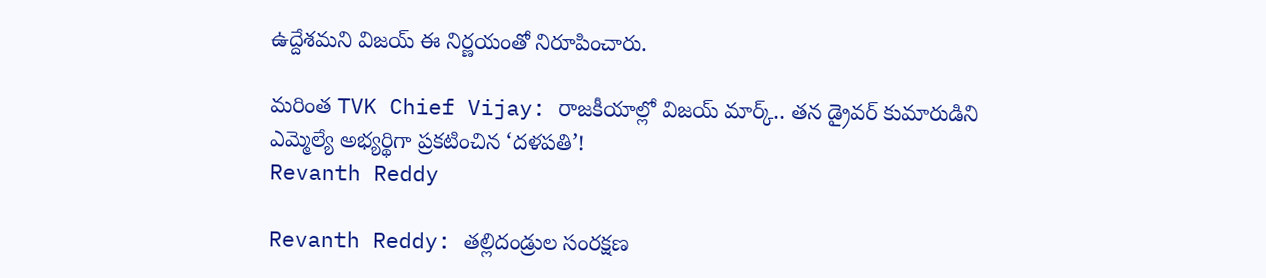ఉద్దేశమని విజయ్ ఈ నిర్ణయంతో నిరూపించారు.

మరింత TVK Chief Vijay: రాజకీయాల్లో విజయ్ మార్క్.. తన డ్రైవర్ కుమారుడిని ఎమ్మెల్యే అభ్యర్థిగా ప్రకటించిన ‘దళపతి’!
Revanth Reddy

Revanth Reddy: తల్లిదండ్రుల సంరక్షణ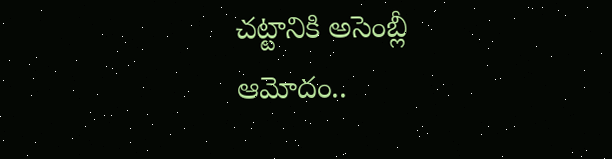చట్టానికి అసెంబ్లీ ఆమోదం..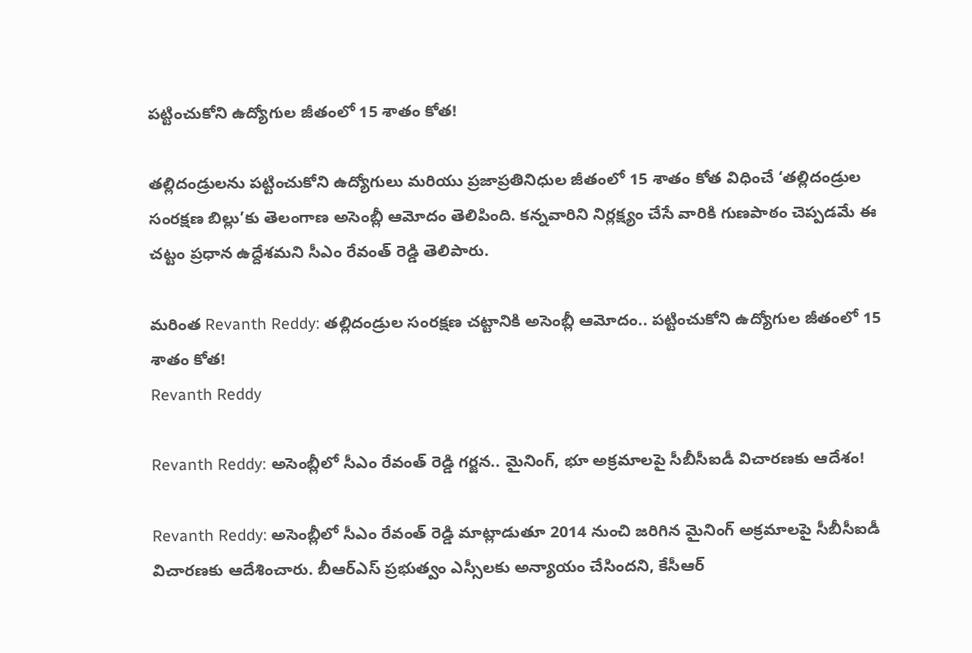పట్టించుకోని ఉద్యోగుల జీతంలో 15 శాతం కోత!

తల్లిదండ్రులను పట్టించుకోని ఉద్యోగులు మరియు ప్రజాప్రతినిధుల జీతంలో 15 శాతం కోత విధించే ‘తల్లిదండ్రుల సంరక్షణ బిల్లు’కు తెలంగాణ అసెంబ్లీ ఆమోదం తెలిపింది. కన్నవారిని నిర్లక్ష్యం చేసే వారికి గుణపాఠం చెప్పడమే ఈ చట్టం ప్రధాన ఉద్దేశమని సీఎం రేవంత్ రెడ్డి తెలిపారు.

మరింత Revanth Reddy: తల్లిదండ్రుల సంరక్షణ చట్టానికి అసెంబ్లీ ఆమోదం.. పట్టించుకోని ఉద్యోగుల జీతంలో 15 శాతం కోత!
Revanth Reddy

Revanth Reddy: అసెంబ్లీలో సీఎం రేవంత్ రెడ్డి గర్జన.. మైనింగ్, భూ అక్రమాలపై సీబీసీఐడీ విచారణకు ఆదేశం!

Revanth Reddy: అసెంబ్లీలో సీఎం రేవంత్ రెడ్డి మాట్లాడుతూ 2014 నుంచి జరిగిన మైనింగ్ అక్రమాలపై సీబీసీఐడీ విచారణకు ఆదేశించారు. బీఆర్‌ఎస్ ప్రభుత్వం ఎస్సీలకు అన్యాయం చేసిందని, కేసీఆర్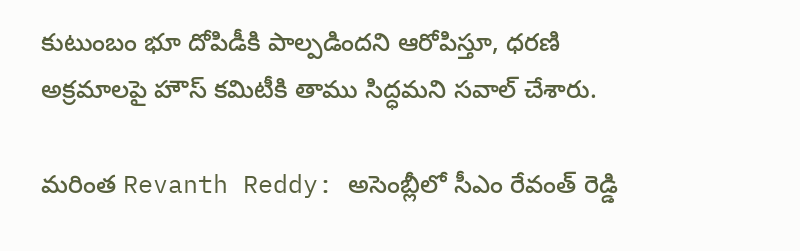కుటుంబం భూ దోపిడీకి పాల్పడిందని ఆరోపిస్తూ, ధరణి అక్రమాలపై హౌస్ కమిటీకి తాము సిద్ధమని సవాల్ చేశారు.

మరింత Revanth Reddy: అసెంబ్లీలో సీఎం రేవంత్ రెడ్డి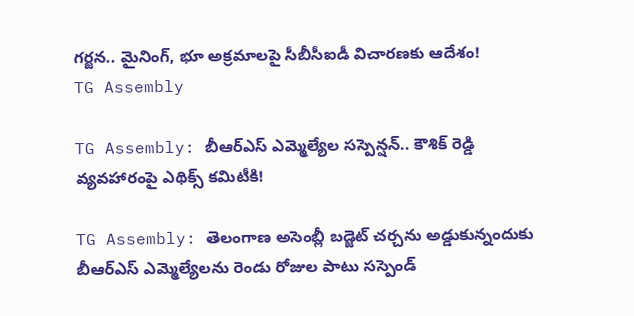గర్జన.. మైనింగ్, భూ అక్రమాలపై సీబీసీఐడీ విచారణకు ఆదేశం!
TG Assembly

TG Assembly: బీఆర్‌ఎస్ ఎమ్మెల్యేల సస్పెన్షన్.. కౌశిక్ రెడ్డి వ్యవహారంపై ఎథిక్స్ కమిటీకి!

TG Assembly: తెలంగాణ అసెంబ్లీ బడ్జెట్ చర్చను అడ్డుకున్నందుకు బీఆర్‌ఎస్ ఎమ్మెల్యేలను రెండు రోజుల పాటు సస్పెండ్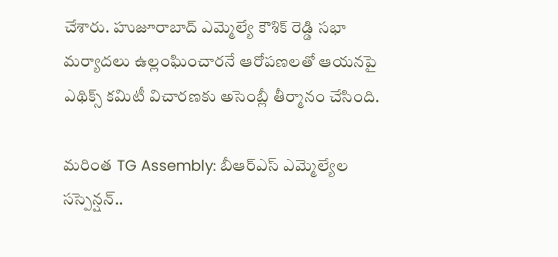చేశారు. హుజూరాబాద్ ఎమ్మెల్యే కౌశిక్ రెడ్డి సభా మర్యాదలు ఉల్లంఘించారనే ఆరోపణలతో ఆయనపై ఎథిక్స్ కమిటీ విచారణకు అసెంబ్లీ తీర్మానం చేసింది.

మరింత TG Assembly: బీఆర్‌ఎస్ ఎమ్మెల్యేల సస్పెన్షన్..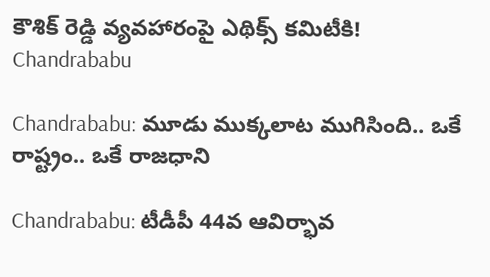కౌశిక్ రెడ్డి వ్యవహారంపై ఎథిక్స్ కమిటీకి!
Chandrababu

Chandrababu: మూడు ముక్కలాట ముగిసింది.. ఒకే రాష్ట్రం.. ఒకే రాజధాని

Chandrababu: టీడీపీ 44వ ఆవిర్భావ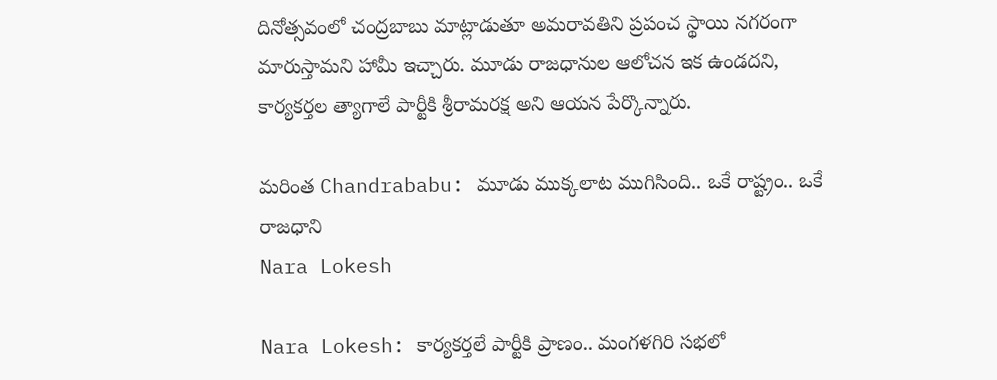దినోత్సవంలో చంద్రబాబు మాట్లాడుతూ అమరావతిని ప్రపంచ స్థాయి నగరంగా మారుస్తామని హామీ ఇచ్చారు. మూడు రాజధానుల ఆలోచన ఇక ఉండదని, కార్యకర్తల త్యాగాలే పార్టీకి శ్రీరామరక్ష అని ఆయన పేర్కొన్నారు.

మరింత Chandrababu: మూడు ముక్కలాట ముగిసింది.. ఒకే రాష్ట్రం.. ఒకే రాజధాని
Nara Lokesh

Nara Lokesh: కార్యకర్తలే పార్టీకి ప్రాణం.. మంగళగిరి సభలో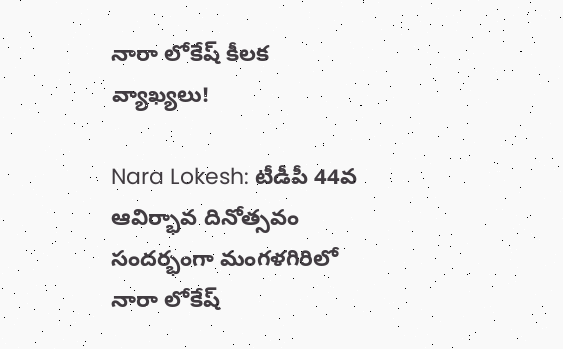నారా లోకేష్ కీలక వ్యాఖ్యలు!

Nara Lokesh: టీడీపీ 44వ ఆవిర్భావ దినోత్సవం సందర్భంగా మంగళగిరిలో నారా లోకేష్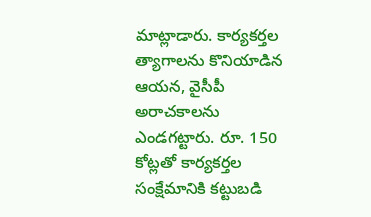మాట్లాడారు. కార్యకర్తల త్యాగాలను కొనియాడిన ఆయన, వైసీపీ అరాచకాలను ఎండగట్టారు. రూ. 150 కోట్లతో కార్యకర్తల సంక్షేమానికి కట్టుబడి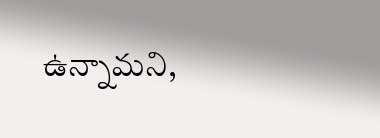ఉన్నామని,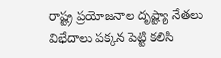రాష్ట్ర ప్రయోజనాల దృష్ట్యా నేతలు విభేదాలు పక్కన పెట్టి కలిసి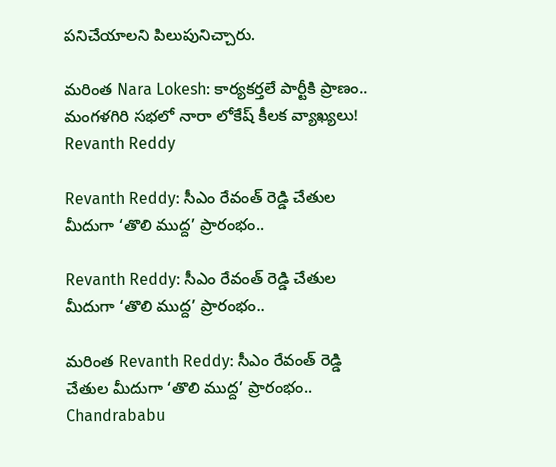పనిచేయాలని పిలుపునిచ్చారు.

మరింత Nara Lokesh: కార్యకర్తలే పార్టీకి ప్రాణం.. మంగళగిరి సభలో నారా లోకేష్ కీలక వ్యాఖ్యలు!
Revanth Reddy

Revanth Reddy: సీఎం రేవంత్ రెడ్డి చేతుల మీదుగా ‘తొలి ముద్ద’ ప్రారంభం..

Revanth Reddy: సీఎం రేవంత్ రెడ్డి చేతుల మీదుగా ‘తొలి ముద్ద’ ప్రారంభం..

మరింత Revanth Reddy: సీఎం రేవంత్ రెడ్డి చేతుల మీదుగా ‘తొలి ముద్ద’ ప్రారంభం..
Chandrababu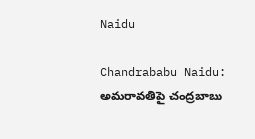Naidu

Chandrababu Naidu: అమరావతిపై చంద్రబాబు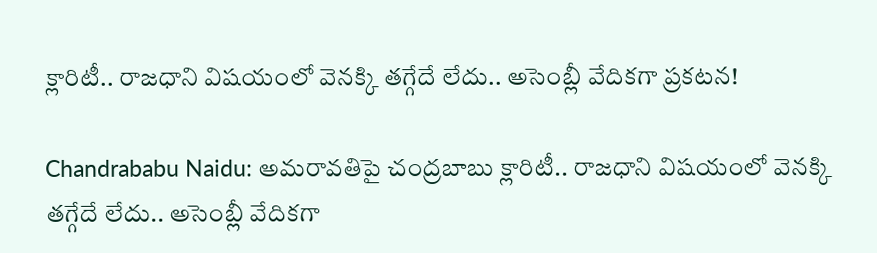క్లారిటీ.. రాజధాని విషయంలో వెనక్కి తగ్గేదే లేదు.. అసెంబ్లీ వేదికగా ప్రకటన!

Chandrababu Naidu: అమరావతిపై చంద్రబాబు క్లారిటీ.. రాజధాని విషయంలో వెనక్కి తగ్గేదే లేదు.. అసెంబ్లీ వేదికగా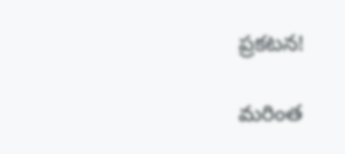ప్రకటన!

మరింత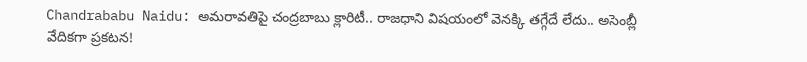Chandrababu Naidu: అమరావతిపై చంద్రబాబు క్లారిటీ.. రాజధాని విషయంలో వెనక్కి తగ్గేదే లేదు.. అసెంబ్లీ వేదికగా ప్రకటన!